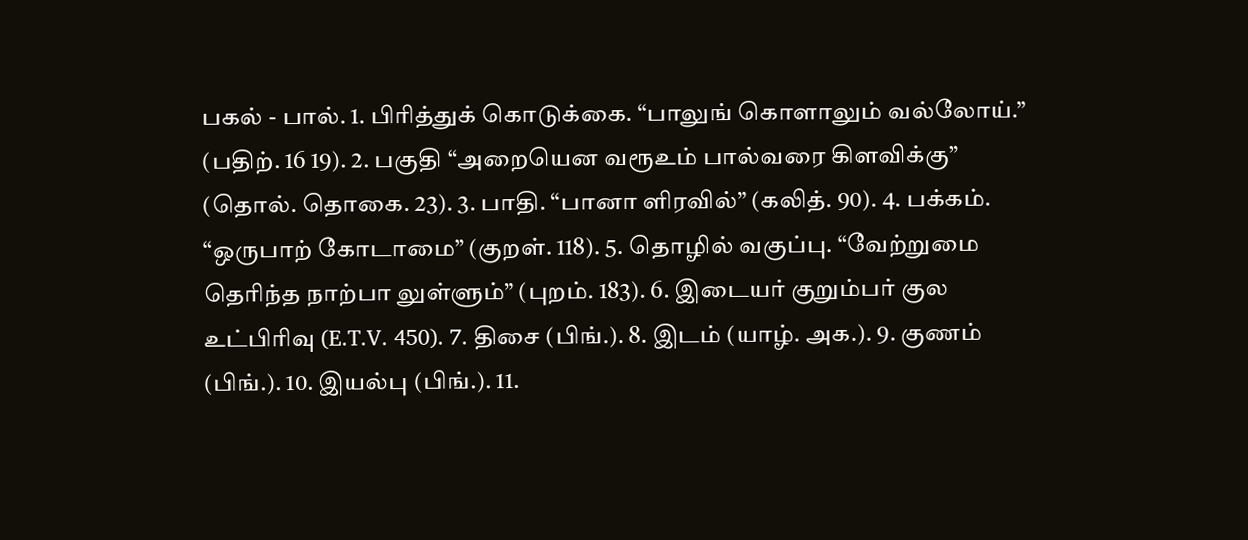பகல் - பால். 1. பிரித்துக் கொடுக்கை. “பாலுங் கொளாலும் வல்லோய்.” (பதிற். 16 19). 2. பகுதி “அறையென வரூஉம் பால்வரை கிளவிக்கு” (தொல். தொகை. 23). 3. பாதி. “பானா ளிரவில்” (கலித். 90). 4. பக்கம். “ஒருபாற் கோடாமை” (குறள். 118). 5. தொழில் வகுப்பு. “வேற்றுமை தெரிந்த நாற்பா லுள்ளும்” (புறம். 183). 6. இடையர் குறும்பர் குல உட்பிரிவு (E.T.V. 450). 7. திசை (பிங்.). 8. இடம் (யாழ். அக.). 9. குணம் (பிங்.). 10. இயல்பு (பிங்.). 11.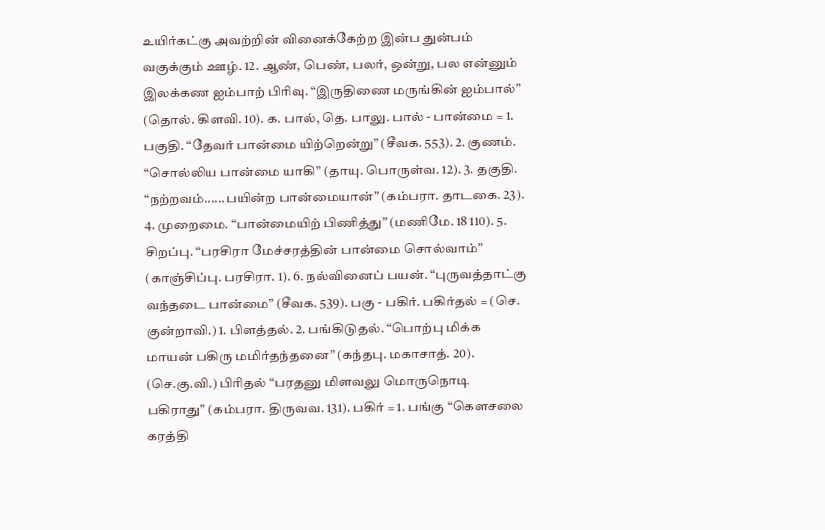உயிர்கட்கு அவற்றின் வினைக்கேற்ற இன்ப துன்பம் வகுக்கும் ஊழ். 12. ஆண், பெண், பலர், ஒன்று, பல என்னும் இலக்கண ஐம்பாற் பிரிவு. “இருதிணை மருங்கின் ஐம்பால்” (தொல். கிளவி. 10). க. பால், தெ. பாலு. பால் - பான்மை = 1. பகுதி. “தேவர் பான்மை யிற்றென்று” (சீவக. 553). 2. குணம். “சொல்லிய பான்மை யாகி” (தாயு. பொருள்வ. 12). 3. தகுதி. “நற்றவம்......பயின்ற பான்மையான்” (கம்பரா. தாடகை. 23). 4. முறைமை. “பான்மையிற் பிணித்து” (மணிமே. 18 110). 5. சிறப்பு. “பரசிரா மேச்சரத்தின் பான்மை சொல்வாம்” (காஞ்சிப்பு. பரசிரா. 1). 6. நல்வினைப் பயன். “புருவத்தாட்கு வந்தடை பான்மை” (சீவக. 539). பகு - பகிர். பகிர்தல் = (செ. குன்றாவி.) 1. பிளத்தல். 2. பங்கிடுதல். “பொற்பு மிக்க மாயன் பகிரு மமிர்தந்தனை” (கந்தபு. மகாசாத். 20). (செ.கு.வி.) பிரிதல் “பரதனு மிளவலு மொருநொடி பகிராது” (கம்பரா. திருவவ. 131). பகிர் = 1. பங்கு “கௌசலை கரத்தி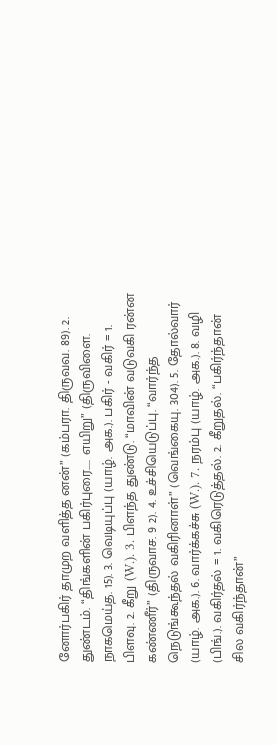னோர்பகிர் தாமுற வளித்த னன்” (கம்பரா. திருவவ. 89). 2. துண்டம். “திங்களின் பகிர்புரை..... எயிறு” (திருவிளை. நாகமெய்த. 15). 3. வெடியுப்பு (யாழ். அக.). பகிர் - வகிர் = 1. பிளவு. 2. கீறு (W.). 3. பிளந்த துண்டு. “மாவின் வடுவகி ரன்ன கண்ணீர்” (திருவாச. 9 2). 4. உச்சியெடுப்பு. “வார்ந்த நெடுங்கூந்தல் வகிரினாள்” (வெங்கையு. 304). 5. தோல்வார் (யாழ். அக.). 6. வார்க்கச்சு (W.). 7. நரம்பு (யாழ். அக.). 8. வழி (பிங்.). வகிர்தல் = 1. வகிரெடுத்தல். 2. கீறுதல். “பகிர்ந்தான் சில வகிர்ந்தான்”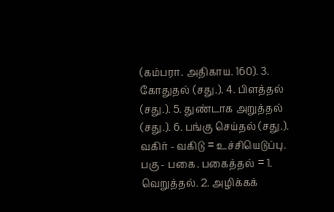(கம்பரா. அதிகாய. 160). 3. கோதுதல் (சது.). 4. பிளத்தல் (சது.). 5. துண்டாக அறுத்தல் (சது.). 6. பங்கு செய்தல் (சது.). வகிர் - வகிடு = உச்சியெடுப்பு. பகு - பகை. பகைத்தல் = 1. வெறுத்தல். 2. அழிக்கக்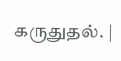கருதுதல். |